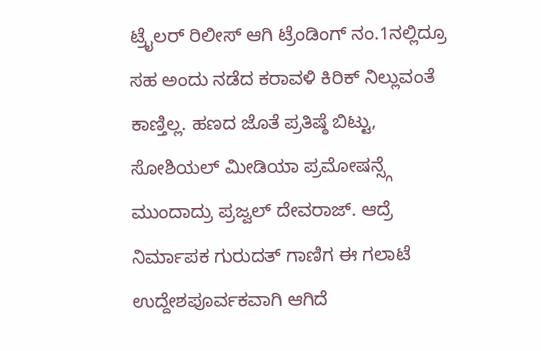ಟ್ರೈಲರ್ ರಿಲೀಸ್ ಆಗಿ ಟ್ರೆಂಡಿಂಗ್ ನಂ.1ನಲ್ಲಿದ್ರೂ ಸಹ ಅಂದು ನಡೆದ ಕರಾವಳಿ ಕಿರಿಕ್ ನಿಲ್ಲುವಂತೆ ಕಾಣ್ತಿಲ್ಲ. ಹಣದ ಜೊತೆ ಪ್ರತಿಷ್ಠೆ ಬಿಟ್ಟು, ಸೋಶಿಯಲ್ ಮೀಡಿಯಾ ಪ್ರಮೋಷನ್ಸ್ಗೆ ಮುಂದಾದ್ರು ಪ್ರಜ್ವಲ್ ದೇವರಾಜ್. ಆದ್ರೆ ನಿರ್ಮಾಪಕ ಗುರುದತ್ ಗಾಣಿಗ ಈ ಗಲಾಟೆ ಉದ್ದೇಶಪೂರ್ವಕವಾಗಿ ಆಗಿದೆ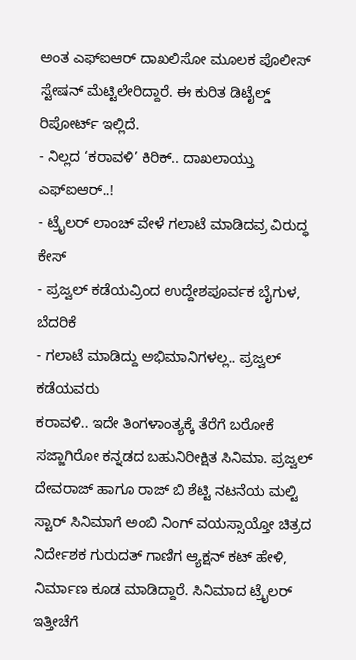ಅಂತ ಎಫ್ಐಆರ್ ದಾಖಲಿಸೋ ಮೂಲಕ ಪೊಲೀಸ್ ಸ್ಟೇಷನ್ ಮೆಟ್ಟಿಲೇರಿದ್ದಾರೆ. ಈ ಕುರಿತ ಡಿಟೈಲ್ಡ್ ರಿಪೋರ್ಟ್ ಇಲ್ಲಿದೆ.
- ನಿಲ್ಲದ ‘ಕರಾವಳಿ’ ಕಿರಿಕ್.. ದಾಖಲಾಯ್ತು ಎಫ್ಐಆರ್..!
- ಟ್ರೈಲರ್ ಲಾಂಚ್ ವೇಳೆ ಗಲಾಟೆ ಮಾಡಿದವ್ರ ವಿರುದ್ಧ ಕೇಸ್
- ಪ್ರಜ್ವಲ್ ಕಡೆಯವ್ರಿಂದ ಉದ್ದೇಶಪೂರ್ವಕ ಬೈಗುಳ, ಬೆದರಿಕೆ
- ಗಲಾಟೆ ಮಾಡಿದ್ದು ಅಭಿಮಾನಿಗಳಲ್ಲ.. ಪ್ರಜ್ವಲ್ ಕಡೆಯವರು
ಕರಾವಳಿ.. ಇದೇ ತಿಂಗಳಾಂತ್ಯಕ್ಕೆ ತೆರೆಗೆ ಬರೋಕೆ ಸಜ್ಜಾಗಿರೋ ಕನ್ನಡದ ಬಹುನಿರೀಕ್ಷಿತ ಸಿನಿಮಾ. ಪ್ರಜ್ವಲ್ ದೇವರಾಜ್ ಹಾಗೂ ರಾಜ್ ಬಿ ಶೆಟ್ಟಿ ನಟನೆಯ ಮಲ್ಟಿ ಸ್ಟಾರ್ ಸಿನಿಮಾಗೆ ಅಂಬಿ ನಿಂಗ್ ವಯಸ್ಸಾಯ್ತೋ ಚಿತ್ರದ ನಿರ್ದೇಶಕ ಗುರುದತ್ ಗಾಣಿಗ ಆ್ಯಕ್ಷನ್ ಕಟ್ ಹೇಳಿ, ನಿರ್ಮಾಣ ಕೂಡ ಮಾಡಿದ್ದಾರೆ. ಸಿನಿಮಾದ ಟ್ರೈಲರ್ ಇತ್ತೀಚೆಗೆ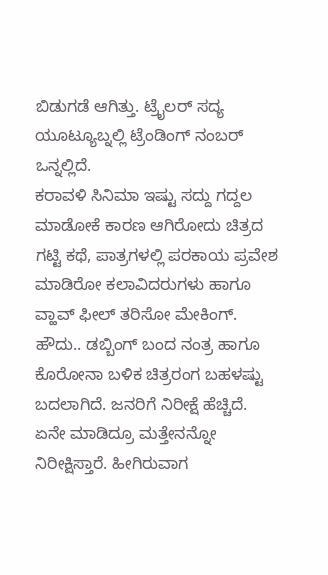ಬಿಡುಗಡೆ ಆಗಿತ್ತು. ಟ್ರೈಲರ್ ಸದ್ಯ ಯೂಟ್ಯೂಬ್ನಲ್ಲಿ ಟ್ರೆಂಡಿಂಗ್ ನಂಬರ್ ಒನ್ನಲ್ಲಿದೆ.
ಕರಾವಳಿ ಸಿನಿಮಾ ಇಷ್ಟು ಸದ್ದು ಗದ್ದಲ ಮಾಡೋಕೆ ಕಾರಣ ಆಗಿರೋದು ಚಿತ್ರದ ಗಟ್ಟಿ ಕಥೆ, ಪಾತ್ರಗಳಲ್ಲಿ ಪರಕಾಯ ಪ್ರವೇಶ ಮಾಡಿರೋ ಕಲಾವಿದರುಗಳು ಹಾಗೂ ವ್ಹಾವ್ ಫೀಲ್ ತರಿಸೋ ಮೇಕಿಂಗ್. ಹೌದು.. ಡಬ್ಬಿಂಗ್ ಬಂದ ನಂತ್ರ ಹಾಗೂ ಕೊರೋನಾ ಬಳಿಕ ಚಿತ್ರರಂಗ ಬಹಳಷ್ಟು ಬದಲಾಗಿದೆ. ಜನರಿಗೆ ನಿರೀಕ್ಷೆ ಹೆಚ್ಚಿದೆ. ಏನೇ ಮಾಡಿದ್ರೂ ಮತ್ತೇನನ್ನೋ ನಿರೀಕ್ಷಿಸ್ತಾರೆ. ಹೀಗಿರುವಾಗ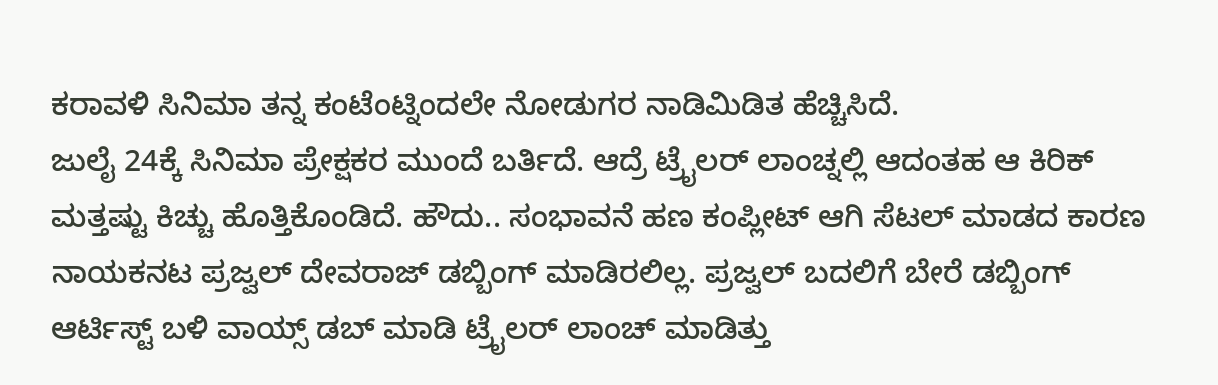ಕರಾವಳಿ ಸಿನಿಮಾ ತನ್ನ ಕಂಟೆಂಟ್ನಿಂದಲೇ ನೋಡುಗರ ನಾಡಿಮಿಡಿತ ಹೆಚ್ಚಿಸಿದೆ.
ಜುಲೈ 24ಕ್ಕೆ ಸಿನಿಮಾ ಪ್ರೇಕ್ಷಕರ ಮುಂದೆ ಬರ್ತಿದೆ. ಆದ್ರೆ ಟ್ರೈಲರ್ ಲಾಂಚ್ನಲ್ಲಿ ಆದಂತಹ ಆ ಕಿರಿಕ್ ಮತ್ತಷ್ಟು ಕಿಚ್ಚು ಹೊತ್ತಿಕೊಂಡಿದೆ. ಹೌದು.. ಸಂಭಾವನೆ ಹಣ ಕಂಪ್ಲೀಟ್ ಆಗಿ ಸೆಟಲ್ ಮಾಡದ ಕಾರಣ ನಾಯಕನಟ ಪ್ರಜ್ವಲ್ ದೇವರಾಜ್ ಡಬ್ಬಿಂಗ್ ಮಾಡಿರಲಿಲ್ಲ. ಪ್ರಜ್ವಲ್ ಬದಲಿಗೆ ಬೇರೆ ಡಬ್ಬಿಂಗ್ ಆರ್ಟಿಸ್ಟ್ ಬಳಿ ವಾಯ್ಸ್ ಡಬ್ ಮಾಡಿ ಟ್ರೈಲರ್ ಲಾಂಚ್ ಮಾಡಿತ್ತು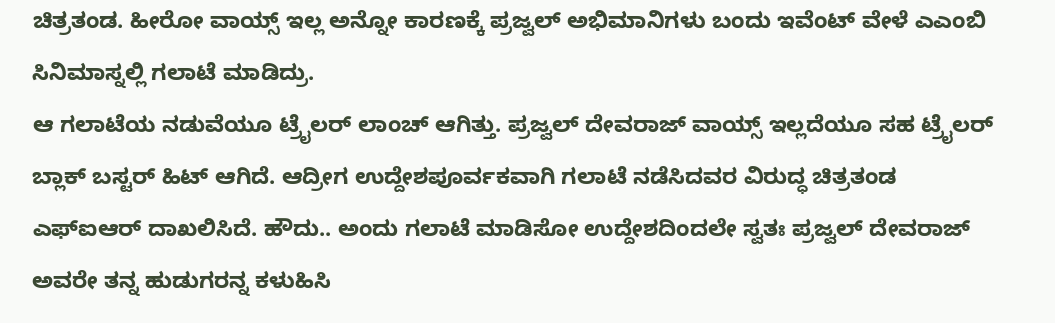ಚಿತ್ರತಂಡ. ಹೀರೋ ವಾಯ್ಸ್ ಇಲ್ಲ ಅನ್ನೋ ಕಾರಣಕ್ಕೆ ಪ್ರಜ್ವಲ್ ಅಭಿಮಾನಿಗಳು ಬಂದು ಇವೆಂಟ್ ವೇಳೆ ಎಎಂಬಿ ಸಿನಿಮಾಸ್ನಲ್ಲಿ ಗಲಾಟೆ ಮಾಡಿದ್ರು.
ಆ ಗಲಾಟೆಯ ನಡುವೆಯೂ ಟ್ರೈಲರ್ ಲಾಂಚ್ ಆಗಿತ್ತು. ಪ್ರಜ್ವಲ್ ದೇವರಾಜ್ ವಾಯ್ಸ್ ಇಲ್ಲದೆಯೂ ಸಹ ಟ್ರೈಲರ್ ಬ್ಲಾಕ್ ಬಸ್ಟರ್ ಹಿಟ್ ಆಗಿದೆ. ಆದ್ರೀಗ ಉದ್ದೇಶಪೂರ್ವಕವಾಗಿ ಗಲಾಟೆ ನಡೆಸಿದವರ ವಿರುದ್ಧ ಚಿತ್ರತಂಡ ಎಫ್ಐಆರ್ ದಾಖಲಿಸಿದೆ. ಹೌದು.. ಅಂದು ಗಲಾಟೆ ಮಾಡಿಸೋ ಉದ್ದೇಶದಿಂದಲೇ ಸ್ವತಃ ಪ್ರಜ್ವಲ್ ದೇವರಾಜ್ ಅವರೇ ತನ್ನ ಹುಡುಗರನ್ನ ಕಳುಹಿಸಿ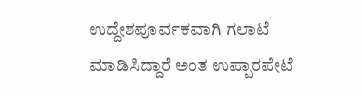ಉದ್ದೇಶಪೂರ್ವಕವಾಗಿ ಗಲಾಟೆ ಮಾಡಿಸಿದ್ದಾರೆ ಅಂತ ಉಪ್ಪಾರಪೇಟೆ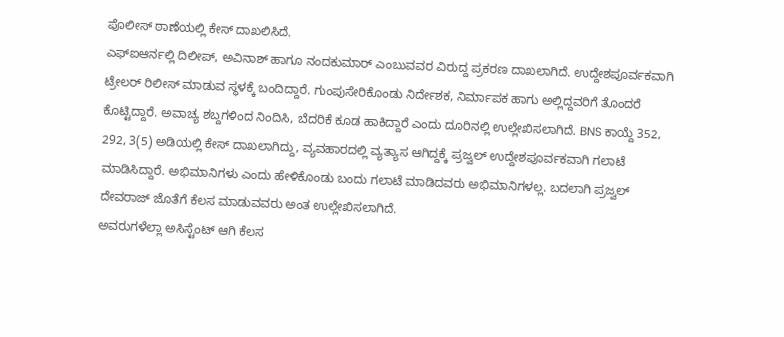ಪೊಲೀಸ್ ಠಾಣೆಯಲ್ಲಿ ಕೇಸ್ ದಾಖಲಿಸಿದೆ.
ಎಫ್ಐಆರ್ನಲ್ಲಿ ದಿಲೀಪ್, ಅವಿನಾಶ್ ಹಾಗೂ ನಂದಕುಮಾರ್ ಎಂಬುವವರ ವಿರುದ್ದ ಪ್ರಕರಣ ದಾಖಲಾಗಿದೆ. ಉದ್ದೇಶಪೂರ್ವಕವಾಗಿ ಟ್ರೇಲರ್ ರಿಲೀಸ್ ಮಾಡುವ ಸ್ಥಳಕ್ಕೆ ಬಂದಿದ್ದಾರೆ. ಗುಂಪುಸೇರಿಕೊಂಡು ನಿರ್ದೇಶಕ, ನಿರ್ಮಾಪಕ ಹಾಗು ಅಲ್ಲಿದ್ದವರಿಗೆ ತೊಂದರೆ ಕೊಟ್ಟಿದ್ದಾರೆ. ಅವಾಚ್ಯ ಶಬ್ದಗಳಿಂದ ನಿಂದಿಸಿ, ಬೆದರಿಕೆ ಕೂಡ ಹಾಕಿದ್ದಾರೆ ಎಂದು ದೂರಿನಲ್ಲಿ ಉಲ್ಲೇಖಿಸಲಾಗಿದೆ. BNS ಕಾಯ್ದೆ 352, 292, 3(5) ಅಡಿಯಲ್ಲಿ ಕೇಸ್ ದಾಖಲಾಗಿದ್ದು, ವ್ಯವಹಾರದಲ್ಲಿ ವ್ಯತ್ಯಾಸ ಆಗಿದ್ದಕ್ಕೆ ಪ್ರಜ್ವಲ್ ಉದ್ದೇಶಪೂರ್ವಕವಾಗಿ ಗಲಾಟೆ ಮಾಡಿಸಿದ್ದಾರೆ. ಅಭಿಮಾನಿಗಳು ಎಂದು ಹೇಳಿಕೊಂಡು ಬಂದು ಗಲಾಟೆ ಮಾಡಿದವರು ಅಭಿಮಾನಿಗಳಲ್ಲ. ಬದಲಾಗಿ ಪ್ರಜ್ವಲ್ ದೇವರಾಜ್ ಜೊತೆಗೆ ಕೆಲಸ ಮಾಡುವವರು ಅಂತ ಉಲ್ಲೇಖಿಸಲಾಗಿದೆ.
ಅವರುಗಳೆಲ್ಲಾ ಅಸಿಸ್ಟೆಂಟ್ ಆಗಿ ಕೆಲಸ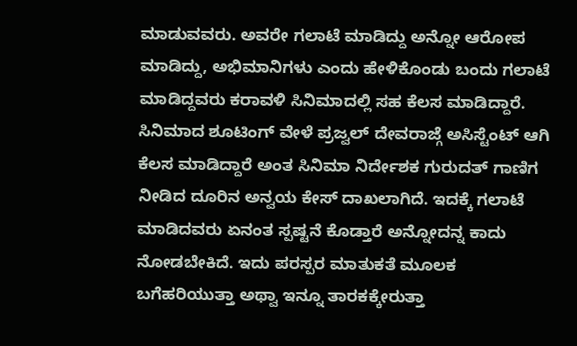ಮಾಡುವವರು. ಅವರೇ ಗಲಾಟೆ ಮಾಡಿದ್ದು ಅನ್ನೋ ಆರೋಪ ಮಾಡಿದ್ದು, ಅಭಿಮಾನಿಗಳು ಎಂದು ಹೇಳಿಕೊಂಡು ಬಂದು ಗಲಾಟೆ ಮಾಡಿದ್ದವರು ಕರಾವಳಿ ಸಿನಿಮಾದಲ್ಲಿ ಸಹ ಕೆಲಸ ಮಾಡಿದ್ದಾರೆ. ಸಿನಿಮಾದ ಶೂಟಿಂಗ್ ವೇಳೆ ಪ್ರಜ್ವಲ್ ದೇವರಾಜ್ಗೆ ಅಸಿಸ್ಟೆಂಟ್ ಆಗಿ ಕೆಲಸ ಮಾಡಿದ್ದಾರೆ ಅಂತ ಸಿನಿಮಾ ನಿರ್ದೇಶಕ ಗುರುದತ್ ಗಾಣಿಗ ನೀಡಿದ ದೂರಿನ ಅನ್ವಯ ಕೇಸ್ ದಾಖಲಾಗಿದೆ. ಇದಕ್ಕೆ ಗಲಾಟೆ ಮಾಡಿದವರು ಏನಂತ ಸ್ಪಷ್ಟನೆ ಕೊಡ್ತಾರೆ ಅನ್ನೋದನ್ನ ಕಾದು ನೋಡಬೇಕಿದೆ. ಇದು ಪರಸ್ಪರ ಮಾತುಕತೆ ಮೂಲಕ ಬಗೆಹರಿಯುತ್ತಾ ಅಥ್ವಾ ಇನ್ನೂ ತಾರಕಕ್ಕೇರುತ್ತಾ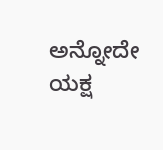ಅನ್ನೋದೇ ಯಕ್ಷ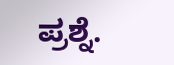ಪ್ರಶ್ನೆ.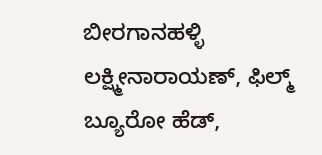ಬೀರಗಾನಹಳ್ಳಿ ಲಕ್ಷ್ಮೀನಾರಾಯಣ್, ಫಿಲ್ಮ್ ಬ್ಯೂರೋ ಹೆಡ್,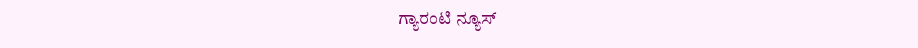ಗ್ಯಾರಂಟಿ ನ್ಯೂಸ್